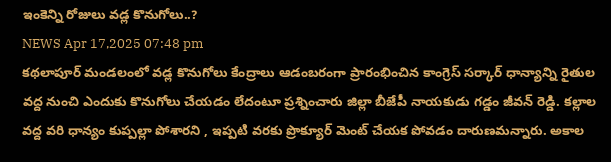ఇంకెన్ని రోజులు వడ్ల కొనుగోలు..?
NEWS Apr 17,2025 07:48 pm
కథలాపూర్ మండలంలో వడ్ల కొనుగోలు కేంద్రాలు ఆడంబరంగా ప్రారంభించిన కాంగ్రెస్ సర్కార్ ధాన్యాన్ని రైతుల వద్ద నుంచి ఎందుకు కొనుగోలు చేయడం లేదంటూ ప్రశ్నించారు జిల్లా బీజేపీ నాయకుడు గడ్డం జీవన్ రెడ్డి. కల్లాల వద్ద వరి ధాన్యం కుప్పల్లా పోశారని , ఇప్పటి వరకు ప్రొక్యూర్ మెంట్ చేయక పోవడం దారుణమన్నారు. అకాల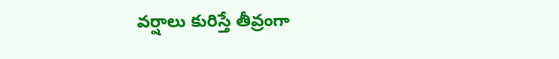వర్షాలు కురిస్తే తీవ్రంగా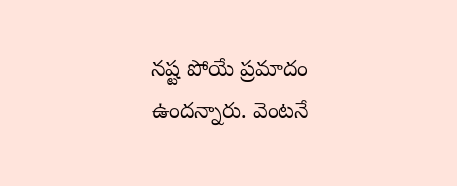నష్ట పోయే ప్రమాదం ఉందన్నారు. వెంటనే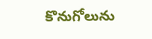కొనుగోలును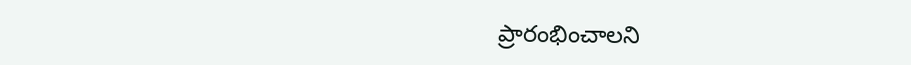ప్రారంభించాలని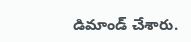డిమాండ్ చేశారు.